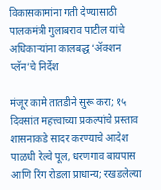विकासकामांना गती देण्यासाठी पालकमंत्री गुलाबराव पाटील यांचे अधिकाऱ्यांना कालबद्ध ‘ॲक्शन प्लॅन’चे निर्देश

मंजूर कामे तातडीने सुरू करा; १५ दिवसांत महत्त्वाच्या प्रकल्पांचे प्रस्ताव शासनाकडे सादर करण्याचे आदेश
पाळधी रेल्वे पूल, धरणगाव बायपास आणि रिंग रोडला प्राधान्य; रखडलेल्या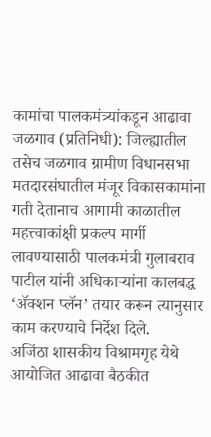कामांचा पालकमंत्र्यांकडून आढावा
जळगाव (प्रतिनिधी): जिल्ह्यातील तसेच जळगाव ग्रामीण विधानसभा मतदारसंघातील मंजूर विकासकामांना गती देतानाच आगामी काळातील महत्त्वाकांक्षी प्रकल्प मार्गी लावण्यासाठी पालकमंत्री गुलाबराव पाटील यांनी अधिकाऱ्यांना कालबद्ध ‘ॲक्शन प्लॅन’ तयार करून त्यानुसार काम करण्याचे निर्देश दिले.
अजिंठा शासकीय विश्रामगृह येथे आयोजित आढावा बैठकीत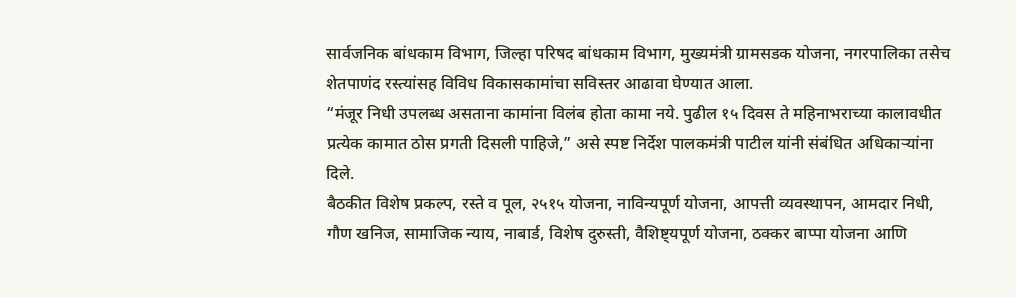सार्वजनिक बांधकाम विभाग, जिल्हा परिषद बांधकाम विभाग, मुख्यमंत्री ग्रामसडक योजना, नगरपालिका तसेच शेतपाणंद रस्त्यांसह विविध विकासकामांचा सविस्तर आढावा घेण्यात आला.
“मंजूर निधी उपलब्ध असताना कामांना विलंब होता कामा नये. पुढील १५ दिवस ते महिनाभराच्या कालावधीत प्रत्येक कामात ठोस प्रगती दिसली पाहिजे,” असे स्पष्ट निर्देश पालकमंत्री पाटील यांनी संबंधित अधिकाऱ्यांना दिले.
बैठकीत विशेष प्रकल्प, रस्ते व पूल, २५१५ योजना, नाविन्यपूर्ण योजना, आपत्ती व्यवस्थापन, आमदार निधी, गौण खनिज, सामाजिक न्याय, नाबार्ड, विशेष दुरुस्ती, वैशिष्ट्यपूर्ण योजना, ठक्कर बाप्पा योजना आणि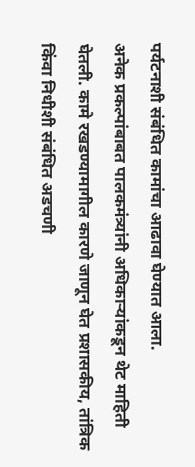पर्यटनाशी संबंधित कामांचा आढावा घेण्यात आला.
अनेक प्रकल्पांबाबत पालकमंत्र्यांनी अधिकाऱ्यांकडून थेट माहिती घेतली. कामे रखडण्यामागील कारणे जाणून घेत प्रशासकीय, तांत्रिक किंवा निधीशी संबंधित अडचणी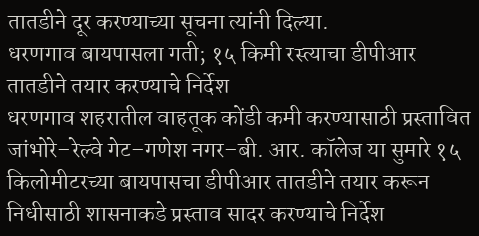तातडीने दूर करण्याच्या सूचना त्यांनी दिल्या.
धरणगाव बायपासला गती; १५ किमी रस्त्याचा डीपीआर तातडीने तयार करण्याचे निर्देश
धरणगाव शहरातील वाहतूक कोंडी कमी करण्यासाठी प्रस्तावित जांभोरे–रेल्वे गेट–गणेश नगर–बी. आर. कॉलेज या सुमारे १५ किलोमीटरच्या बायपासचा डीपीआर तातडीने तयार करून निधीसाठी शासनाकडे प्रस्ताव सादर करण्याचे निर्देश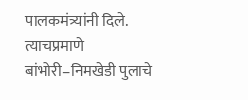पालकमंत्र्यांनी दिले.
त्याचप्रमाणे बांभोरी–निमखेडी पुलाचे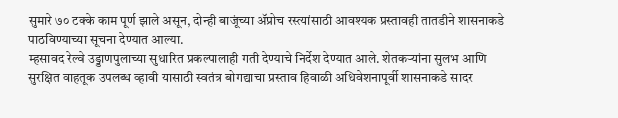सुमारे ७० टक्के काम पूर्ण झाले असून, दोन्ही बाजूंच्या ॲप्रोच रस्त्यांसाठी आवश्यक प्रस्तावही तातडीने शासनाकडे पाठविण्याच्या सूचना देण्यात आल्या.
म्हसावद रेल्वे उड्डाणपुलाच्या सुधारित प्रकल्पालाही गती देण्याचे निर्देश देण्यात आले. शेतकऱ्यांना सुलभ आणि सुरक्षित वाहतूक उपलब्ध व्हावी यासाठी स्वतंत्र बोगद्याचा प्रस्ताव हिवाळी अधिवेशनापूर्वी शासनाकडे सादर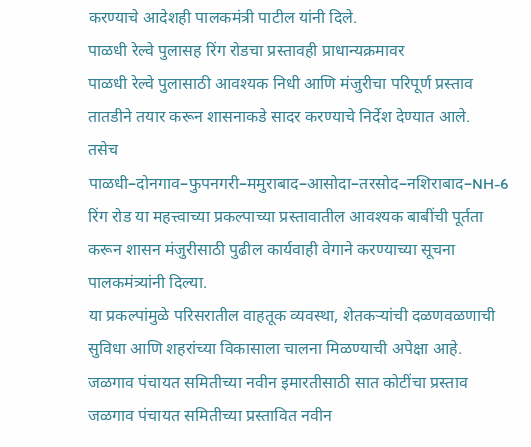करण्याचे आदेशही पालकमंत्री पाटील यांनी दिले.
पाळधी रेल्वे पुलासह रिंग रोडचा प्रस्तावही प्राधान्यक्रमावर
पाळधी रेल्वे पुलासाठी आवश्यक निधी आणि मंजुरीचा परिपूर्ण प्रस्ताव तातडीने तयार करून शासनाकडे सादर करण्याचे निर्देश देण्यात आले.
तसेच पाळधी–दोनगाव–फुपनगरी–ममुराबाद–आसोदा–तरसोद–नशिराबाद–NH-6 रिंग रोड या महत्त्वाच्या प्रकल्पाच्या प्रस्तावातील आवश्यक बाबींची पूर्तता करून शासन मंजुरीसाठी पुढील कार्यवाही वेगाने करण्याच्या सूचना पालकमंत्र्यांनी दिल्या.
या प्रकल्पांमुळे परिसरातील वाहतूक व्यवस्था, शेतकऱ्यांची दळणवळणाची सुविधा आणि शहरांच्या विकासाला चालना मिळण्याची अपेक्षा आहे.
जळगाव पंचायत समितीच्या नवीन इमारतीसाठी सात कोटींचा प्रस्ताव
जळगाव पंचायत समितीच्या प्रस्तावित नवीन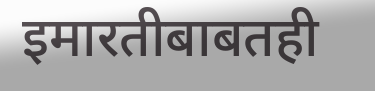इमारतीबाबतही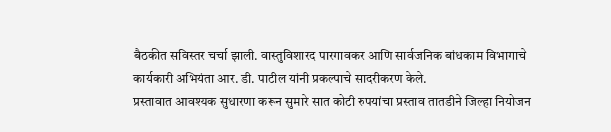बैठकीत सविस्तर चर्चा झाली. वास्तुविशारद पारगावकर आणि सार्वजनिक बांधकाम विभागाचे कार्यकारी अभियंता आर. डी. पाटील यांनी प्रकल्पाचे सादरीकरण केले.
प्रस्तावात आवश्यक सुधारणा करून सुमारे सात कोटी रुपयांचा प्रस्ताव तातडीने जिल्हा नियोजन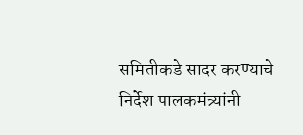समितीकडे सादर करण्याचे निर्देश पालकमंत्र्यांनी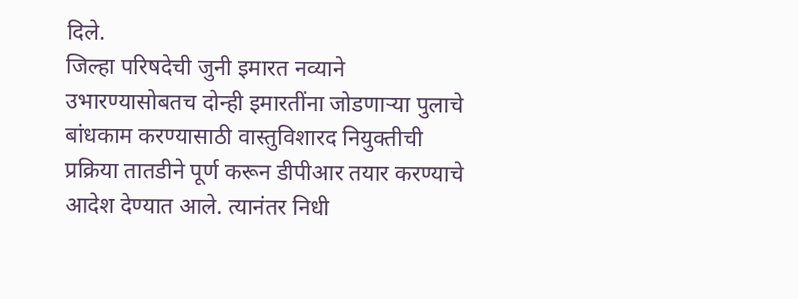दिले.
जिल्हा परिषदेची जुनी इमारत नव्याने उभारण्यासोबतच दोन्ही इमारतींना जोडणाऱ्या पुलाचे बांधकाम करण्यासाठी वास्तुविशारद नियुक्तीची प्रक्रिया तातडीने पूर्ण करून डीपीआर तयार करण्याचे आदेश देण्यात आले. त्यानंतर निधी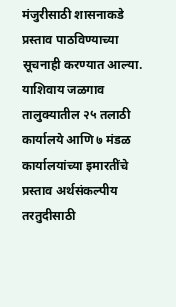मंजुरीसाठी शासनाकडे प्रस्ताव पाठविण्याच्या सूचनाही करण्यात आल्या.
याशिवाय जळगाव तालुक्यातील २५ तलाठी कार्यालये आणि ७ मंडळ कार्यालयांच्या इमारतींचे प्रस्ताव अर्थसंकल्पीय तरतुदीसाठी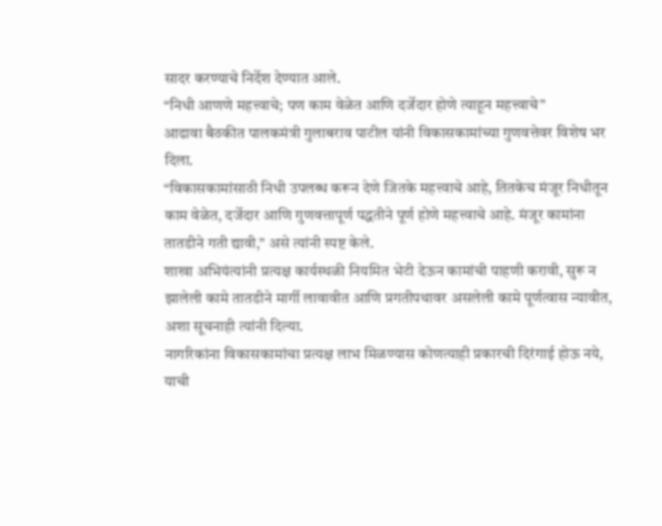सादर करण्याचे निर्देश देण्यात आले.
“निधी आणणे महत्त्वाचे; पण काम वेळेत आणि दर्जेदार होणे त्याहून महत्त्वाचे”
आढावा बैठकीत पालकमंत्री गुलाबराव पाटील यांनी विकासकामांच्या गुणवत्तेवर विशेष भर दिला.
“विकासकामांसाठी निधी उपलब्ध करून देणे जितके महत्त्वाचे आहे, तितकेच मंजूर निधीतून काम वेळेत, दर्जेदार आणि गुणवत्तापूर्ण पद्धतीने पूर्ण होणे महत्त्वाचे आहे. मंजूर कामांना तातडीने गती द्यावी,” असे त्यांनी स्पष्ट केले.
शाखा अभियंत्यांनी प्रत्यक्ष कार्यस्थळी नियमित भेटी देऊन कामांची पाहणी करावी, सुरू न झालेली कामे तातडीने मार्गी लावावीत आणि प्रगतीपथावर असलेली कामे पूर्णत्वास न्यावीत, अशा सूचनाही त्यांनी दिल्या.
नागरिकांना विकासकामांचा प्रत्यक्ष लाभ मिळण्यास कोणत्याही प्रकारची दिरंगाई होऊ नये, याची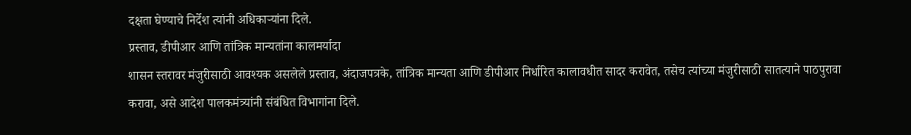दक्षता घेण्याचे निर्देश त्यांनी अधिकाऱ्यांना दिले.
प्रस्ताव, डीपीआर आणि तांत्रिक मान्यतांना कालमर्यादा
शासन स्तरावर मंजुरीसाठी आवश्यक असलेले प्रस्ताव, अंदाजपत्रके, तांत्रिक मान्यता आणि डीपीआर निर्धारित कालावधीत सादर करावेत, तसेच त्यांच्या मंजुरीसाठी सातत्याने पाठपुरावा करावा, असे आदेश पालकमंत्र्यांनी संबंधित विभागांना दिले.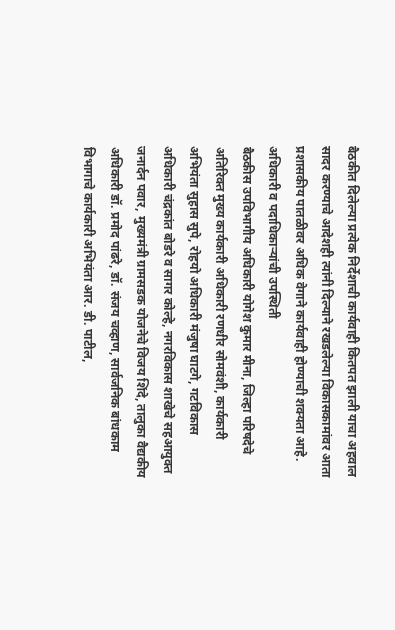बैठकीत दिलेल्या प्रत्येक निर्देशाची कार्यवाही कितपत झाली याचा अहवाल सादर करण्याचे आदेशही त्यांनी दिल्याने रखडलेल्या विकासकामांवर आता प्रशासकीय पातळीवर अधिक वेगाने कार्यवाही होण्याची शक्यता आहे.
अधिकारी व पदाधिकाऱ्यांची उपस्थिती
बैठकीस उपविभागीय अधिकारी योगेश कुमार मीना, जिल्हा परिषदेचे अतिरिक्त मुख्य कार्यकारी अधिकारी रणधीर सोमवंशी, कार्यकारी अभियंता सुहास सुपे, रोहयो अधिकारी मंजुषा घाटगे, गटविकास अधिकारी चंद्रकांत बोडरे व सागर कोल्हे, नगरविकास शाखेचे सहआयुक्त जनार्दन पवार, मुख्यमंत्री ग्रामसडक योजनेचे विजय शिंदे, तालुका वैद्यकीय अधिकारी डॉ. प्रमोद पांढरे, डॉ. संजय चव्हाण, सार्वजनिक बांधकाम विभागाचे कार्यकारी अभियंता आर. डी. पाटील,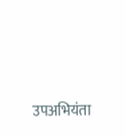उपअभियंता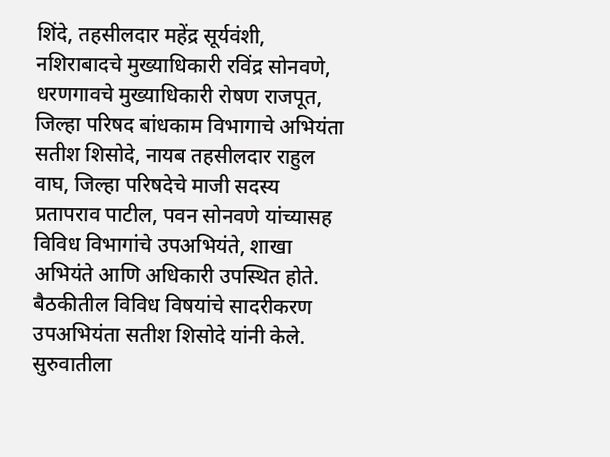शिंदे, तहसीलदार महेंद्र सूर्यवंशी, नशिराबादचे मुख्याधिकारी रविंद्र सोनवणे, धरणगावचे मुख्याधिकारी रोषण राजपूत, जिल्हा परिषद बांधकाम विभागाचे अभियंता सतीश शिसोदे, नायब तहसीलदार राहुल वाघ, जिल्हा परिषदेचे माजी सदस्य प्रतापराव पाटील, पवन सोनवणे यांच्यासह विविध विभागांचे उपअभियंते, शाखा अभियंते आणि अधिकारी उपस्थित होते.
बैठकीतील विविध विषयांचे सादरीकरण उपअभियंता सतीश शिसोदे यांनी केले. सुरुवातीला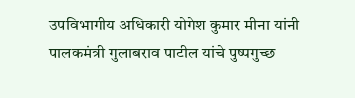उपविभागीय अधिकारी योगेश कुमार मीना यांनी पालकमंत्री गुलाबराव पाटील यांचे पुष्पगुच्छ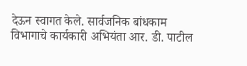देऊन स्वागत केले. सार्वजनिक बांधकाम विभागाचे कार्यकारी अभियंता आर. डी. पाटील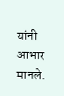यांनी आभार मानले.